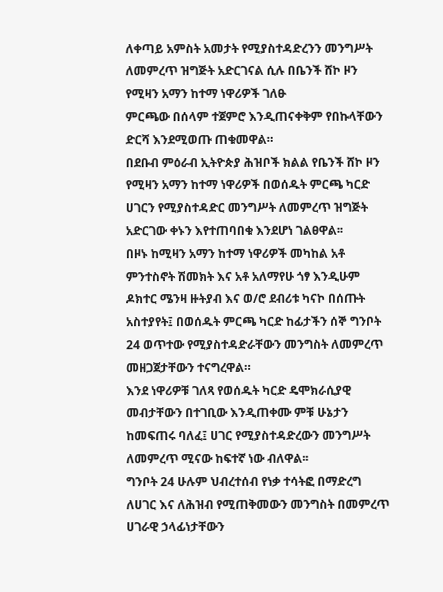ለቀጣይ አምስት አመታት የሚያስተዳድረንን መንግሥት ለመምረጥ ዝግጅት አድርገናል ሲሉ በቤንች ሸኮ ዞን የሚዛን አማን ከተማ ነዋሪዎች ገለፁ
ምርጫው በሰላም ተጀምሮ እንዲጠናቀቅም የበኩላቸውን ድርሻ እንደሚወጡ ጠቁመዋል።
በደቡብ ምዕራብ ኢትዮጵያ ሕዝቦች ክልል የቤንች ሸኮ ዞን የሚዛን አማን ከተማ ነዋሪዎች በወሰዱት ምርጫ ካርድ ሀገርን የሚያስተዳድር መንግሥት ለመምረጥ ዝግጅት አድርገው ቀኑን እየተጠባበቁ እንደሆነ ገልፀዋል፡፡
በዞኑ ከሚዛን አማን ከተማ ነዋሪዎች መካከል አቶ ምንተስኖት ሽመክት እና አቶ አለማየሁ ጎፃ እንዲሁም ዶክተር ሜንዛ ዙትያብ እና ወ/ሮ ደብሪቱ ካናኮ በሰጡት አስተያየት፤ በወሰዱት ምርጫ ካርድ ከፊታችን ሰኞ ግንቦት 24 ወጥተው የሚያስተዳድራቸውን መንግስት ለመምረጥ መዘጋጀታቸውን ተናግረዋል።
እንደ ነዋሪዎቹ ገለጻ የወሰዱት ካርድ ዴሞክራሲያዊ መብታቸውን በተገቢው እንዲጠቀሙ ምቹ ሁኔታን ከመፍጠሩ ባለፈ፤ ሀገር የሚያስተዳድረውን መንግሥት ለመምረጥ ሚናው ከፍተኛ ነው ብለዋል፡፡
ግንቦት 24 ሁሉም ህብረተሰብ የነቃ ተሳትፎ በማድረግ ለሀገር እና ለሕዝብ የሚጠቅመውን መንግስት በመምረጥ ሀገራዊ ኃላፊነታቸውን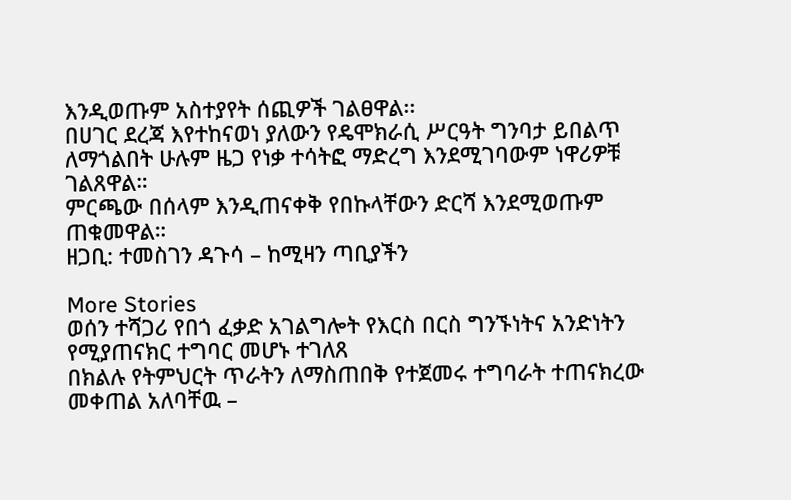እንዲወጡም አስተያየት ሰጪዎች ገልፀዋል፡፡
በሀገር ደረጃ እየተከናወነ ያለውን የዴሞክራሲ ሥርዓት ግንባታ ይበልጥ ለማጎልበት ሁሉም ዜጋ የነቃ ተሳትፎ ማድረግ እንደሚገባውም ነዋሪዎቹ ገልጸዋል።
ምርጫው በሰላም እንዲጠናቀቅ የበኩላቸውን ድርሻ እንደሚወጡም ጠቁመዋል።
ዘጋቢ: ተመስገን ዳጉሳ – ከሚዛን ጣቢያችን

More Stories
ወሰን ተሻጋሪ የበጎ ፈቃድ አገልግሎት የእርስ በርስ ግንኙነትና አንድነትን የሚያጠናክር ተግባር መሆኑ ተገለጸ
በክልሉ የትምህርት ጥራትን ለማስጠበቅ የተጀመሩ ተግባራት ተጠናክረው መቀጠል አለባቸዉ –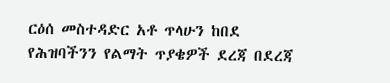ርዕሰ መስተዳድር አቶ ጥላሁን ከበደ
የሕዝባችንን የልማት ጥያቄዎች ደረጃ በደረጃ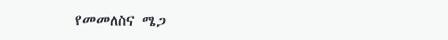የመመለስና ሜጋ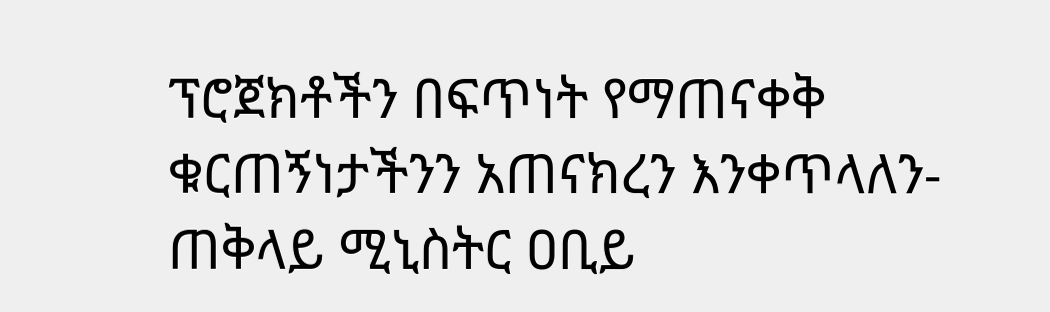ፕሮጀክቶችን በፍጥነት የማጠናቀቅ ቁርጠኝነታችንን አጠናክረን እንቀጥላለን-ጠቅላይ ሚኒስትር ዐቢይ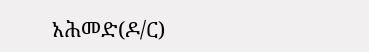አሕመድ(ዶ/ር)